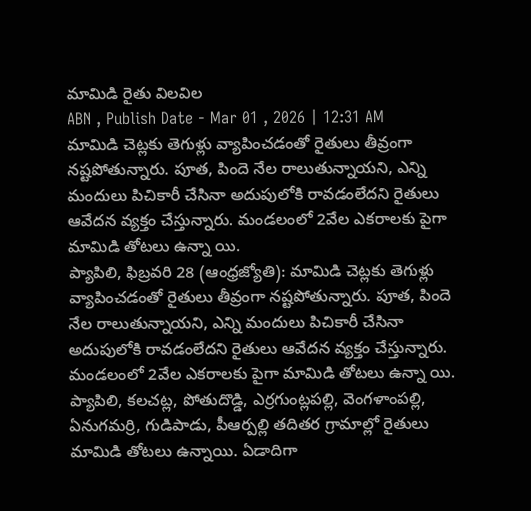మామిడి రైతు విలవిల
ABN , Publish Date - Mar 01 , 2026 | 12:31 AM
మామిడి చెట్లకు తెగుళ్లు వ్యాపించడంతో రైతులు తీవ్రంగా నష్టపోతున్నారు. పూత, పిందె నేల రాలుతున్నాయని, ఎన్ని మందులు పిచికారీ చేసినా అదుపులోకి రావడంలేదని రైతులు ఆవేదన వ్యక్తం చేస్తున్నారు. మండలంలో 2వేల ఎకరాలకు పైగా మామిడి తోటలు ఉన్నా యి.
ప్యాపిలి, ఫిబ్రవరి 28 (ఆంధ్రజ్యోతి): మామిడి చెట్లకు తెగుళ్లు వ్యాపించడంతో రైతులు తీవ్రంగా నష్టపోతున్నారు. పూత, పిందె నేల రాలుతున్నాయని, ఎన్ని మందులు పిచికారీ చేసినా అదుపులోకి రావడంలేదని రైతులు ఆవేదన వ్యక్తం చేస్తున్నారు. మండలంలో 2వేల ఎకరాలకు పైగా మామిడి తోటలు ఉన్నా యి. ప్యాపిలి, కలచట్ల, పోతుదొడ్డి, ఎర్రగుంట్లపల్లి, వెంగళాంపల్లి, ఏనుగమర్రి, గుడిపాడు, పీఆర్పల్లి తదితర గ్రామాల్లో రైతులు మామిడి తోటలు ఉన్నాయి. ఏడాదిగా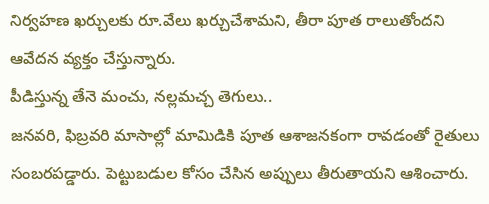నిర్వహణ ఖర్చులకు రూ.వేలు ఖర్చుచేశామని, తీరా పూత రాలుతోందని ఆవేదన వ్యక్తం చేస్తున్నారు.
పీడిస్తున్న తేనె మంచు, నల్లమచ్చ తెగులు..
జనవరి, ఫిబ్రవరి మాసాల్లో మామిడికి పూత ఆశాజనకంగా రావడంతో రైతులు సంబరపడ్డారు. పెట్టుబడుల కోసం చేసిన అప్పులు తీరుతాయని ఆశించారు.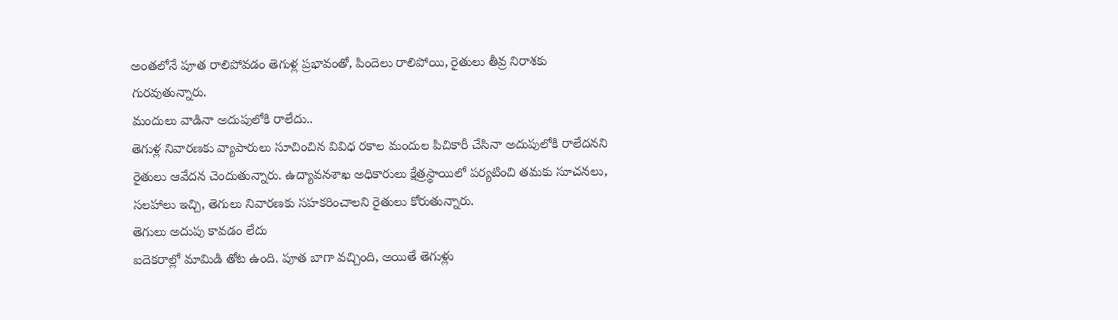అంతలోనే పూత రాలిపోవడం తెగుళ్ల ప్రభావంతో, పిందెలు రాలిపోయి, రైతులు తీవ్ర నిరాశకు గురవుతున్నారు.
మందులు వాడినా అదుపులోకి రాలేదు..
తెగుళ్ల నివారణకు వ్యాపారులు సూచించిన వివిధ రకాల మందుల పిచికారీ చేసినా అదుపులోకి రాలేదనని రైతులు ఆవేదన చెందుతున్నారు. ఉద్యావనశాఖ అధికారులు క్షేత్రస్థాయిలో పర్యటించి తమకు సూచనలు, సలహాలు ఇచ్చి, తెగులు నివారణకు సహకరించాలని రైతులు కోరుతున్నారు.
తెగులు అదుపు కావడం లేదు
ఐదెకరాల్లో మామిడి తోట ఉంది. పూత బాగా వచ్చింది, అయితే తెగుళ్లు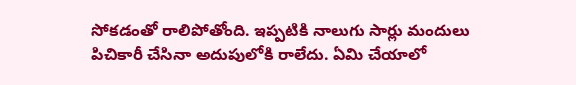సోకడంతో రాలిపోతోంది. ఇప్పటికి నాలుగు సార్లు మందులు పిచికారీ చేసినా అదుపులోకి రాలేదు. ఏమి చేయాలో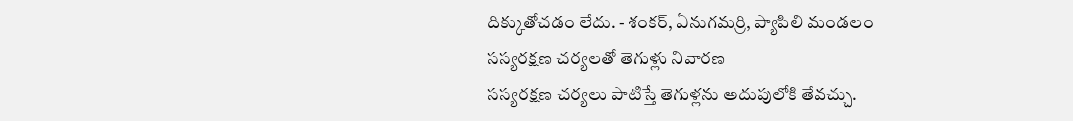దిక్కుతోచడం లేదు. - శంకర్, ఏనుగమర్రి, ప్యాపిలి మండలం
సస్యరక్షణ చర్యలతో తెగుళ్లు నివారణ
సస్యరక్షణ చర్యలు పాటిస్తే తెగుళ్లను అదుపులోకి తేవచ్చు.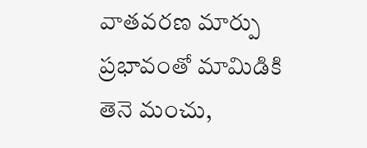వాతవరణ మార్పు ప్రభావంతో మామిడికి తెనె మంచు,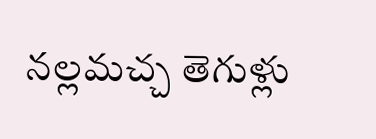నల్లమచ్చ తెగుళ్లు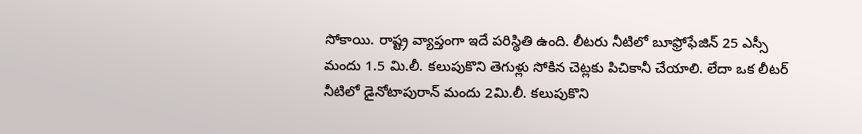సోకాయి. రాష్ట్ర వ్యాప్తంగా ఇదే పరిస్థితి ఉంది. లీటరు నీటిలో బూఫ్రోఫేజిన్ 25 ఎస్సీ మందు 1.5 మి.లీ. కలుపుకొని తెగుళ్లు సోకిన చెట్లకు పిచికానీ చేయాలి. లేదా ఒక లీటర్ నీటిలో డైనోటాపురాన్ మందు 2మి.లీ. కలుపుకొని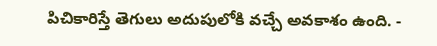పిచికారిస్తే తెగులు అదుపులోకి వచ్చే అవకాశం ఉంది. -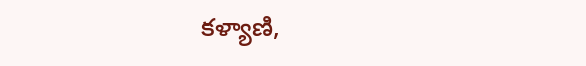కళ్యాణి,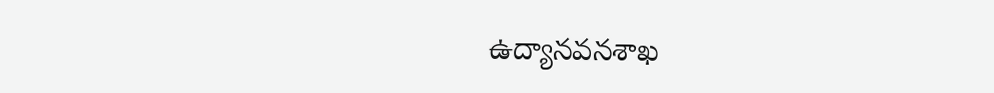ఉద్యానవనశాఖ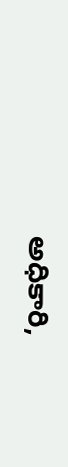అధికారి,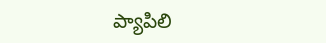ప్యాపిలి